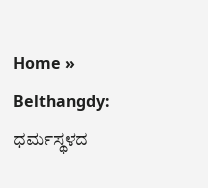Home » Belthangdy: ಧರ್ಮಸ್ಥಳದ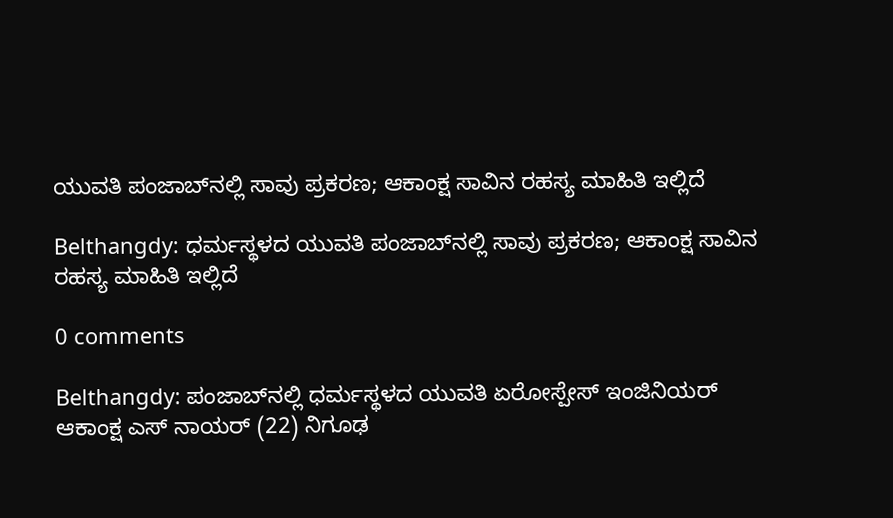ಯುವತಿ ಪಂಜಾಬ್‌ನಲ್ಲಿ ಸಾವು ಪ್ರಕರಣ; ಆಕಾಂಕ್ಷ ಸಾವಿನ ರಹಸ್ಯ ಮಾಹಿತಿ ಇಲ್ಲಿದೆ

Belthangdy: ಧರ್ಮಸ್ಥಳದ ಯುವತಿ ಪಂಜಾಬ್‌ನಲ್ಲಿ ಸಾವು ಪ್ರಕರಣ; ಆಕಾಂಕ್ಷ ಸಾವಿನ ರಹಸ್ಯ ಮಾಹಿತಿ ಇಲ್ಲಿದೆ

0 comments

Belthangdy: ಪಂಜಾಬ್‌ನಲ್ಲಿ ಧರ್ಮಸ್ಥಳದ ಯುವತಿ ಏರೋಸ್ಪೇಸ್‌ ಇಂಜಿನಿಯರ್‌ ಆಕಾಂಕ್ಷ ಎಸ್‌ ನಾಯರ್‌ (22) ನಿಗೂಢ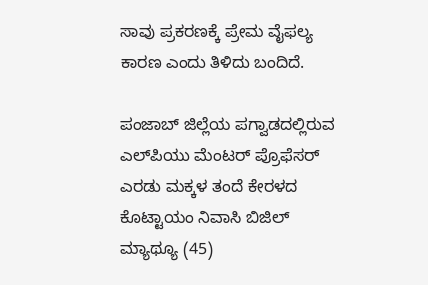ಸಾವು ಪ್ರಕರಣಕ್ಕೆ ಪ್ರೇಮ ವೈಫಲ್ಯ ಕಾರಣ ಎಂದು ತಿಳಿದು ಬಂದಿದೆ.

ಪಂಜಾಬ್‌ ಜಿಲ್ಲೆಯ ಪಗ್ವಾಡದಲ್ಲಿರುವ ಎಲ್‌ಪಿಯು ಮೆಂಟರ್‌ ಪ್ರೊಫೆಸರ್‌ ಎರಡು ಮಕ್ಕಳ ತಂದೆ ಕೇರಳದ ಕೊಟ್ಟಾಯಂ ನಿವಾಸಿ ಬಿಜಿಲ್‌ ಮ್ಯಾಥ್ಯೂ (45)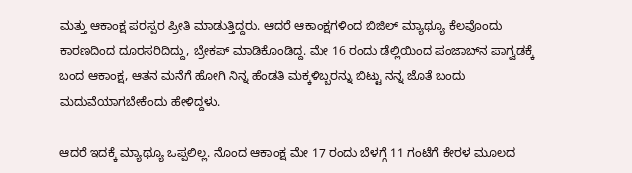ಮತ್ತು ಆಕಾಂಕ್ಷ ಪರಸ್ಪರ ಪ್ರೀತಿ ಮಾಡುತ್ತಿದ್ದರು. ಆದರೆ ಆಕಾಂಕ್ಷಗಳಿಂದ ಬಿಜಿಲ್‌ ಮ್ಯಾಥ್ಯೂ ಕೆಲವೊಂದು ಕಾರಣದಿಂದ ದೂರಸರಿದಿದ್ದು, ಬ್ರೇಕಪ್‌ ಮಾಡಿಕೊಂಡಿದ್ದ. ಮೇ 16 ರಂದು ಡೆಲ್ಲಿಯಿಂದ ಪಂಜಾಬ್‌ನ ಪಾಗ್ವಡಕ್ಕೆ ಬಂದ ಆಕಾಂಕ್ಷ, ಆತನ ಮನೆಗೆ ಹೋಗಿ ನಿನ್ನ ಹೆಂಡತಿ ಮಕ್ಕಳಿಬ್ಬರನ್ನು ಬಿಟ್ಟು ನನ್ನ ಜೊತೆ ಬಂದು ಮದುವೆಯಾಗಬೇಕೆಂದು ಹೇಳಿದ್ದಳು.

ಆದರೆ ಇದಕ್ಕೆ ಮ್ಯಾಥ್ಯೂ ಒಪ್ಪಲಿಲ್ಲ. ನೊಂದ ಆಕಾಂಕ್ಷ ಮೇ 17 ರಂದು ಬೆಳಗ್ಗೆ 11 ಗಂಟೆಗೆ ಕೇರಳ ಮೂಲದ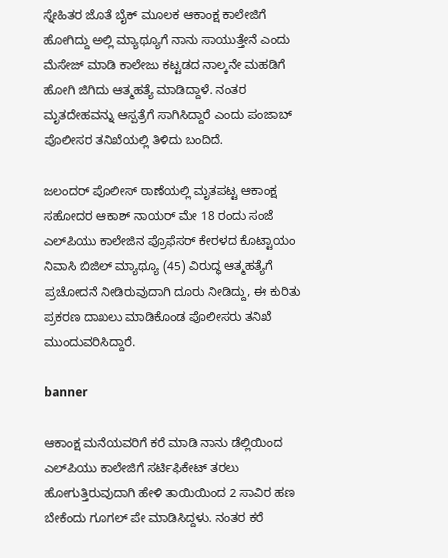ಸ್ನೇಹಿತರ ಜೊತೆ ಬೈಕ್‌ ಮೂಲಕ ಆಕಾಂಕ್ಷ ಕಾಲೇಜಿಗೆ ಹೋಗಿದ್ದು ಅಲ್ಲಿ ಮ್ಯಾಥ್ಯೂಗೆ ನಾನು ಸಾಯುತ್ತೇನೆ ಎಂದು ಮೆಸೇಜ್‌ ಮಾಡಿ ಕಾಲೇಜು ಕಟ್ಟಡದ ನಾಲ್ಕನೇ ಮಹಡಿಗೆ ಹೋಗಿ ಜಿಗಿದು ಆತ್ಮಹತ್ಯೆ ಮಾಡಿದ್ದಾಳೆ. ನಂತರ ಮೃತದೇಹವನ್ನು ಆಸ್ಪತ್ರೆಗೆ ಸಾಗಿಸಿದ್ದಾರೆ ಎಂದು ಪಂಜಾಬ್‌ ಪೊಲೀಸರ ತನಿಖೆಯಲ್ಲಿ ತಿಳಿದು ಬಂದಿದೆ.

ಜಲಂದರ್‌ ಪೊಲೀಸ್‌ ಠಾಣೆಯಲ್ಲಿ ಮೃತಪಟ್ಟ ಆಕಾಂಕ್ಷ ಸಹೋದರ ಆಕಾಶ್‌ ನಾಯರ್‌ ಮೇ 18 ರಂದು ಸಂಜೆ ಎಲ್‌ಪಿಯು ಕಾಲೇಜಿನ ಪ್ರೊಫೆಸರ್‌ ಕೇರಳದ ಕೊಟ್ಟಾಯಂ ನಿವಾಸಿ ಬಿಜಿಲ್‌ ಮ್ಯಾಥ್ಯೂ (45) ವಿರುದ್ಧ ಆತ್ಮಹತ್ಯೆಗೆ ಪ್ರಚೋದನೆ ನೀಡಿರುವುದಾಗಿ ದೂರು ನೀಡಿದ್ದು, ಈ ಕುರಿತು ಪ್ರಕರಣ ದಾಖಲು ಮಾಡಿಕೊಂಡ ಪೊಲೀಸರು ತನಿಖೆ ಮುಂದುವರಿಸಿದ್ದಾರೆ.

banner

ಆಕಾಂಕ್ಷ ಮನೆಯವರಿಗೆ ಕರೆ ಮಾಡಿ ನಾನು ಡೆಲ್ಲಿಯಿಂದ ಎಲ್‌ಪಿಯು ಕಾಲೇಜಿಗೆ ಸರ್ಟಿಫಿಕೇಟ್‌ ತರಲು ಹೋಗುತ್ತಿರುವುದಾಗಿ ಹೇಳಿ ತಾಯಿಯಿಂದ 2 ಸಾವಿರ ಹಣ ಬೇಕೆಂದು ಗೂಗಲ್‌ ಪೇ ಮಾಡಿಸಿದ್ದಳು. ನಂತರ ಕರೆ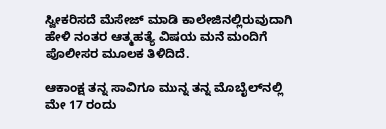ಸ್ವೀಕರಿಸದೆ ಮೆಸೇಜ್‌ ಮಾಡಿ ಕಾಲೇಜಿನಲ್ಲಿರುವುದಾಗಿ ಹೇಳಿ ನಂತರ ಆತ್ಮಹತ್ಯೆ ವಿಷಯ ಮನೆ ಮಂದಿಗೆ ಪೊಲೀಸರ ಮೂಲಕ ತಿಳಿದಿದೆ.

ಆಕಾಂಕ್ಷ ತನ್ನ ಸಾವಿಗೂ ಮುನ್ನ ತನ್ನ ಮೊಬೈಲ್‌ನಲ್ಲಿ ಮೇ 17 ರಂದು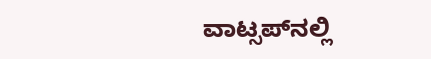ವಾಟ್ಸಪ್‌ನಲ್ಲಿ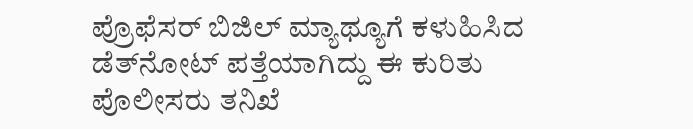ಪ್ರೊಫೆಸರ್‌ ಬಿಜಿಲ್‌ ಮ್ಯಾಥ್ಯೂಗೆ ಕಳುಹಿಸಿದ ಡೆತ್‌ನೋಟ್‌ ಪತ್ತೆಯಾಗಿದ್ದು ಈ ಕುರಿತು ಪೊಲೀಸರು ತನಿಖೆ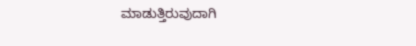ಮಾಡುತ್ತಿರುವುದಾಗಿ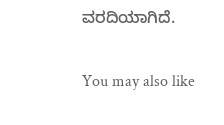ವರದಿಯಾಗಿದೆ.

You may also like